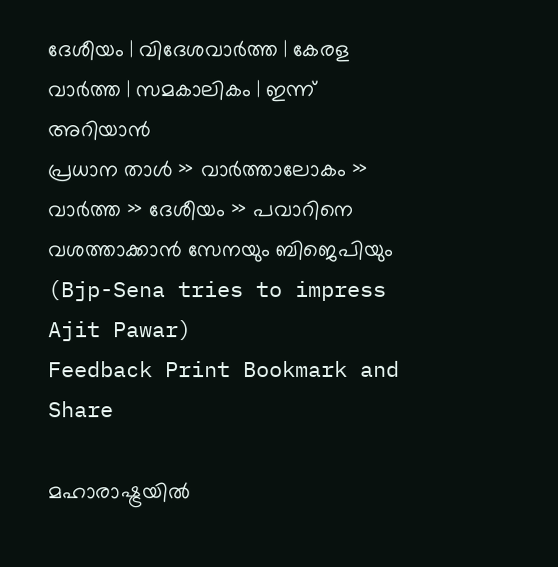ദേശീയം | വിദേശവാര്‍ത്ത | കേരള വാര്‍ത്ത | സമകാലികം | ഇന്ന് അറിയാന്‍
പ്രധാന താള്‍ » വാര്‍ത്താലോകം » വാര്‍ത്ത » ദേശീയം » പവാറിനെ വശത്താക്കാന്‍ സേനയും ബിജെപിയും (Bjp-Sena tries to impress Ajit Pawar)
Feedback Print Bookmark and Share

മഹാരാഷ്ട്രയില്‍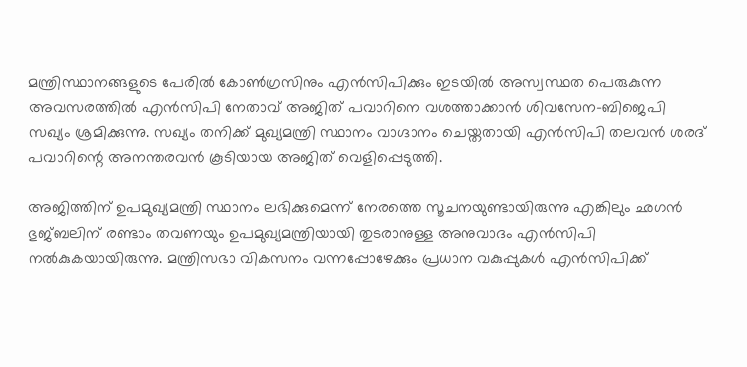മന്ത്രിസ്ഥാനങ്ങളുടെ പേരില്‍ കോണ്‍ഗ്രസിനും എന്‍സിപിക്കും ഇടയില്‍ അസ്വസ്ഥത പെരുകുന്ന അവസരത്തില്‍ എന്‍സിപി നേതാവ് അജിത് പവാറിനെ വശത്താക്കാന്‍ ശിവസേന-ബിജെപി സഖ്യം ശ്രമിക്കുന്നു. സഖ്യം തനിക്ക് മുഖ്യമന്ത്രി സ്ഥാനം വാഗ്ദാനം ചെയ്തതായി എന്‍സിപി തലവന്‍ ശരദ് പവാറിന്റെ അനന്തരവന്‍ കൂടിയായ അജിത് വെളിപ്പെടുത്തി.

അജിത്തിന് ഉപമുഖ്യമന്ത്രി സ്ഥാനം ലഭിക്കുമെന്ന് നേരത്തെ സൂചനയുണ്ടായിരുന്നു എങ്കിലും ഛഗന്‍ ഭുജ്ബലിന് രണ്ടാം തവണയും ഉപമുഖ്യമന്ത്രിയായി തുടരാനുള്ള അനുവാദം എന്‍സിപി നല്‍കുകയായിരുന്നു. മന്ത്രിസഭാ വികസനം വന്നപ്പോഴേക്കും പ്രധാന വകുപ്പുകള്‍ എന്‍സിപിക്ക്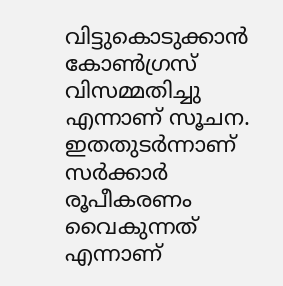വിട്ടുകൊടുക്കാന്‍ കോണ്‍ഗ്രസ് വിസമ്മതിച്ചു എന്നാണ് സൂചന. ഇതതുടര്‍ന്നാണ് സര്‍ക്കാര്‍ രൂപീകരണം വൈകുന്നത് എന്നാണ്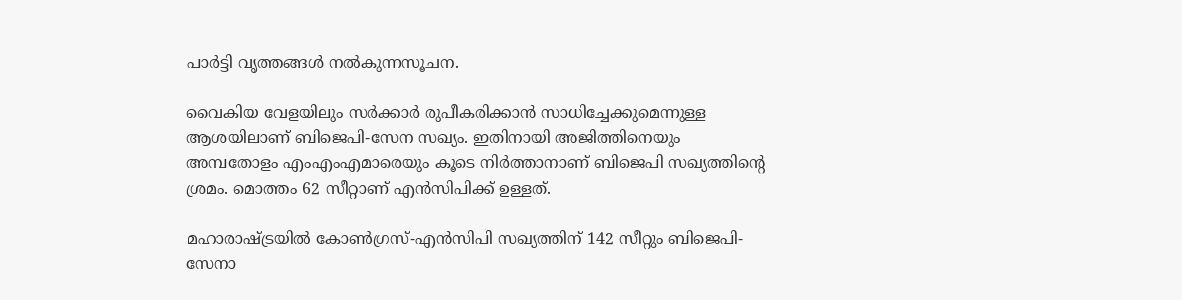പാര്‍ട്ടി വൃത്തങ്ങള്‍ നല്‍കുന്നസൂചന.

വൈകിയ വേളയിലും സര്‍ക്കാര്‍ രുപീകരിക്കാന്‍ സാധിച്ചേക്കുമെന്നുള്ള ആശയിലാണ് ബിജെപി-സേന സഖ്യം. ഇതിനായി അജിത്തിനെയും അമ്പതോളം എം‌എം‌എമാരെയും കൂടെ നിര്‍ത്താ‍നാണ് ബിജെപി സഖ്യത്തിന്റെ ശ്രമം. മൊത്തം 62 സീ‍റ്റാണ് എന്‍സിപിക്ക് ഉള്ളത്.

മഹാരാഷ്ട്രയില്‍ കോണ്‍ഗ്രസ്-എന്‍സിപി സഖ്യത്തിന് 142 സീറ്റും ബിജെപി-സേനാ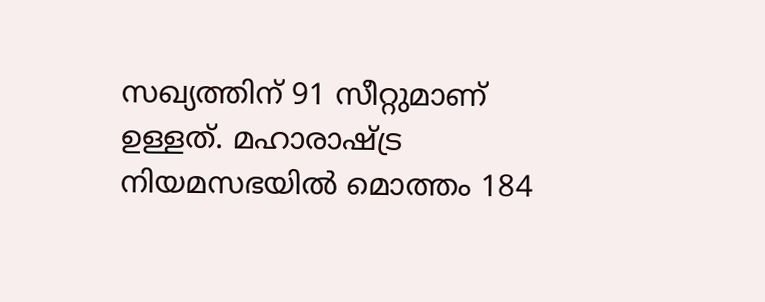സഖ്യത്തിന് 91 സീറ്റുമാണ് ഉള്ളത്. മഹാരാഷ്ട്ര നിയമസഭയില്‍ മൊത്തം 184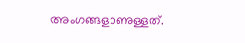അംഗങ്ങളാണുള്ളത്.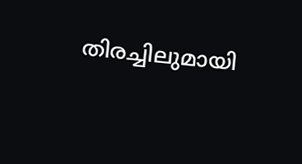തിരച്ചിലുമായി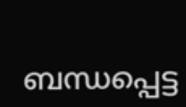ബന്ധപ്പെട്ട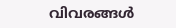വിവരങ്ങള്‍